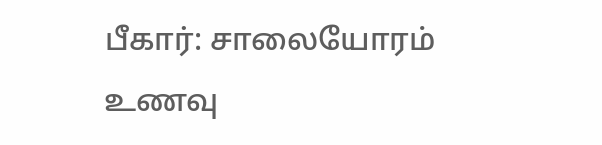பீகார்: சாலையோரம் உணவு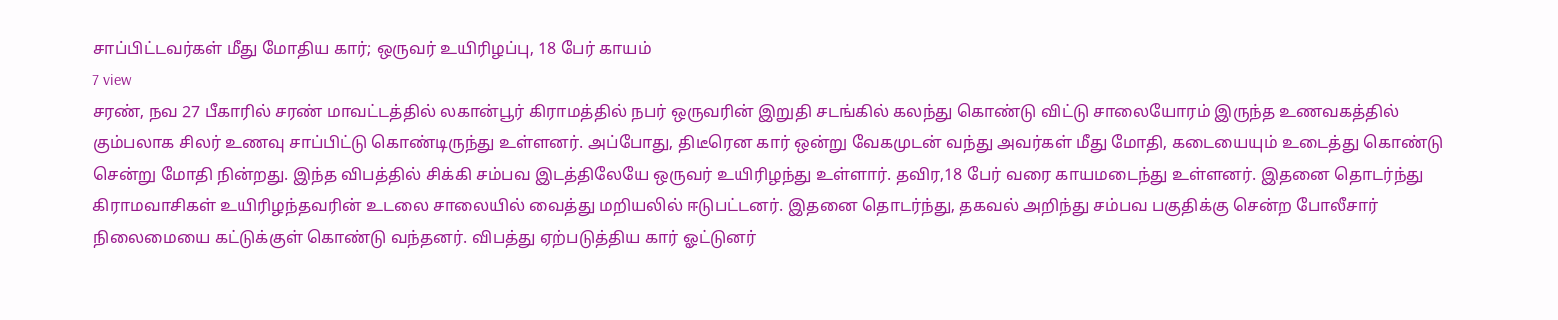சாப்பிட்டவர்கள் மீது மோதிய கார்; ஒருவர் உயிரிழப்பு, 18 பேர் காயம்
7 view
சரண், நவ 27 பீகாரில் சரண் மாவட்டத்தில் லகான்பூர் கிராமத்தில் நபர் ஒருவரின் இறுதி சடங்கில் கலந்து கொண்டு விட்டு சாலையோரம் இருந்த உணவகத்தில் கும்பலாக சிலர் உணவு சாப்பிட்டு கொண்டிருந்து உள்ளனர். அப்போது, திடீரென கார் ஒன்று வேகமுடன் வந்து அவர்கள் மீது மோதி, கடையையும் உடைத்து கொண்டு சென்று மோதி நின்றது. இந்த விபத்தில் சிக்கி சம்பவ இடத்திலேயே ஒருவர் உயிரிழந்து உள்ளார். தவிர,18 பேர் வரை காயமடைந்து உள்ளனர். இதனை தொடர்ந்து கிராமவாசிகள் உயிரிழந்தவரின் உடலை சாலையில் வைத்து மறியலில் ஈடுபட்டனர். இதனை தொடர்ந்து, தகவல் அறிந்து சம்பவ பகுதிக்கு சென்ற போலீசார் நிலைமையை கட்டுக்குள் கொண்டு வந்தனர். விபத்து ஏற்படுத்திய கார் ஓட்டுனர்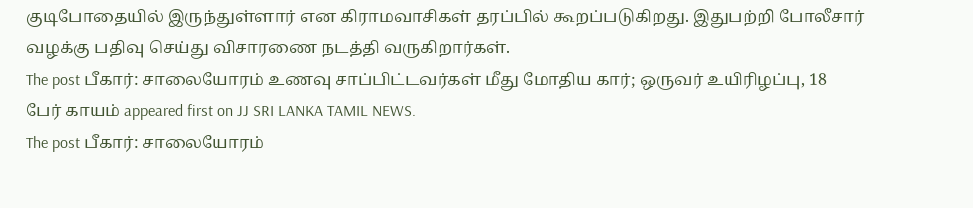குடிபோதையில் இருந்துள்ளார் என கிராமவாசிகள் தரப்பில் கூறப்படுகிறது. இதுபற்றி போலீசார் வழக்கு பதிவு செய்து விசாரணை நடத்தி வருகிறார்கள்.
The post பீகார்: சாலையோரம் உணவு சாப்பிட்டவர்கள் மீது மோதிய கார்; ஒருவர் உயிரிழப்பு, 18 பேர் காயம் appeared first on JJ SRI LANKA TAMIL NEWS.
The post பீகார்: சாலையோரம்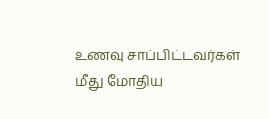உணவு சாப்பிட்டவர்கள் மீது மோதிய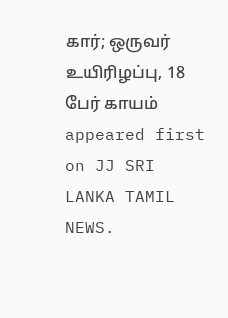கார்; ஒருவர் உயிரிழப்பு, 18 பேர் காயம் appeared first on JJ SRI LANKA TAMIL NEWS.